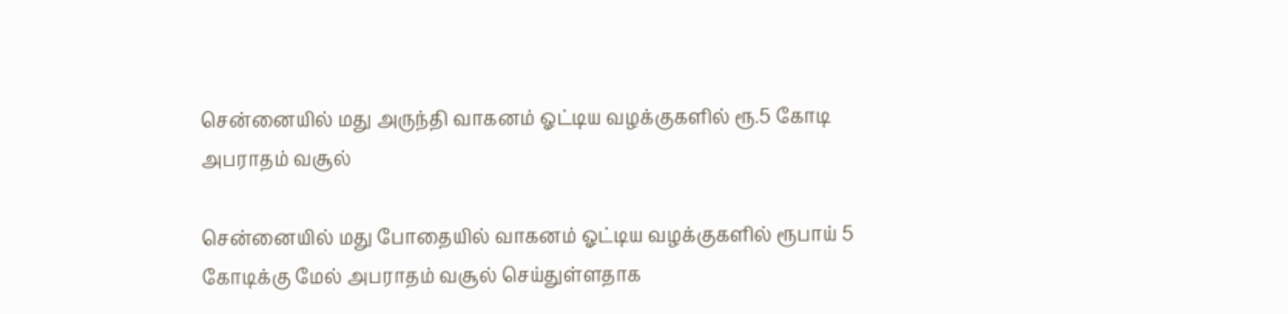சென்னையில் மது அருந்தி வாகனம் ஓட்டிய வழக்குகளில் ரூ.5 கோடி அபராதம் வசூல்

சென்னையில் மது போதையில் வாகனம் ஓட்டிய வழக்குகளில் ரூபாய் 5 கோடிக்கு மேல் அபராதம் வசூல் செய்துள்ளதாக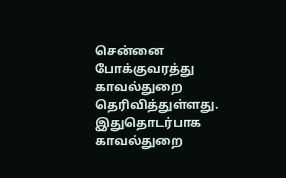சென்னை போக்குவரத்து காவல்துறை தெரிவித்துள்ளது. இதுதொடர்பாக காவல்துறை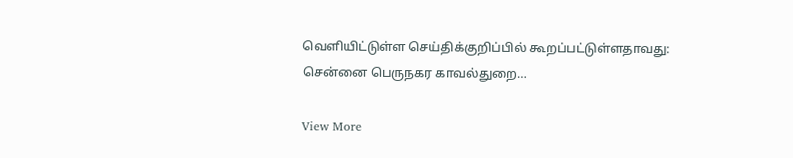வெளியிட்டுள்ள செய்திக்குறிப்பில் கூறப்பட்டுள்ளதாவது: சென்னை பெருநகர காவல்துறை…

View More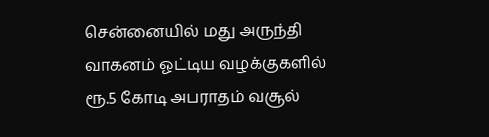சென்னையில் மது அருந்தி வாகனம் ஓட்டிய வழக்குகளில் ரூ.5 கோடி அபராதம் வசூல்